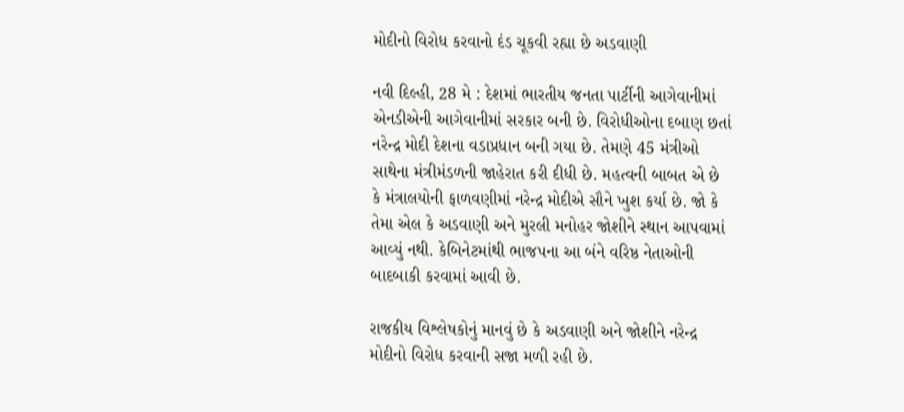મોદીનો વિરોધ કરવાનો દંડ ચૂકવી રહ્યા છે અડવાણી

નવી દિલ્હી, 28 મે : દેશમાં ભારતીય જનતા પાર્ટીની આગેવાનીમાં એનડીએની આગેવાનીમાં સરકાર બની છે. વિરોધીઓના દબાણ છતાં નરેન્દ્ર મોદી દેશના વડાપ્રધાન બની ગયા છે. તેમણે 45 મંત્રીઓ સાથેના મંત્રીમંડળની જાહેરાત કરી દીધી છે. મહત્વની બાબત એ છે કે મંત્રાલયોની ફાળવણીમાં નરેન્દ્ર મોદીએ સૌને ખુશ કર્યા છે. જો કે તેમા એલ કે અડવાણી અને મુરલી મનોહર જોશીને સ્થાન આપવામાં આવ્યું નથી. કેબિનેટમાંથી ભાજપના આ બંને વરિષ્ઠ નેતાઓની બાદબાકી કરવામાં આવી છે.

રાજકીય વિશ્લેષકોનું માનવું છે કે અડવાણી અને જોશીને નરેન્દ્ર મોદીનો વિરોધ કરવાની સજા મળી રહી છે.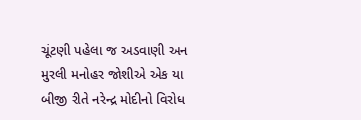ચૂંટણી પહેલા જ અડવાણી અન મુરલી મનોહર જોશીએ એક યા બીજી રીતે નરેન્દ્ર મોદીનો વિરોધ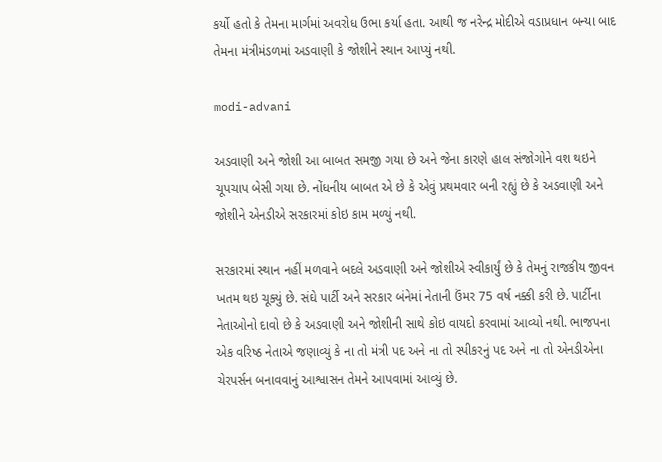કર્યો હતો કે તેમના માર્ગમાં અવરોધ ઉભા કર્યા હતા. આથી જ નરેન્દ્ર મોદીએ વડાપ્રધાન બન્યા બાદ તેમના મંત્રીમંડળમાં અડવાણી કે જોશીને સ્થાન આપ્યું નથી.

modi-advani

અડવાણી અને જોશી આ બાબત સમજી ગયા છે અને જેના કારણે હાલ સંજોગોને વશ થઇને ચૂપચાપ બેસી ગયા છે. નોંધનીય બાબત એ છે કે એવું પ્રથમવાર બની રહ્યું છે કે અડવાણી અને જોશીને એનડીએ સરકારમાં કોઇ કામ મળ્યું નથી.

સરકારમાં સ્થાન નહીં મળવાને બદલે અડવાણી અને જોશીએ સ્વીકાર્યું છે કે તેમનું રાજકીય જીવન ખતમ થઇ ચૂક્યું છે. સંઘે પાર્ટી અને સરકાર બંનેમાં નેતાની ઉંમર 75 વર્ષ નક્કી કરી છે. પાર્ટીના નેતાઓનો દાવો છે કે અડવાણી અને જોશીની સાથે કોઇ વાયદો કરવામાં આવ્યો નથી. ભાજપના એક વરિષ્ઠ નેતાએ જણાવ્યું કે ના તો મંત્રી પદ અને ના તો સ્પીકરનું પદ અને ના તો એનડીએના ચેરપર્સન બનાવવાનું આશ્વાસન તેમને આપવામાં આવ્યું છે.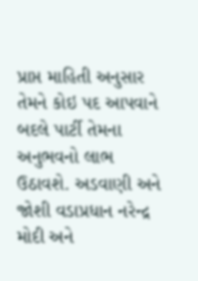પ્રાપ્ત માહિતી અનુસાર તેમને કોઇ પદ આપવાને બદલે પાર્ટી તેમના અનુભવનો લાભ ઉઠાવશે. અડવાણી અને જોશી વડાપ્રધાન નરેન્દ્ર મોદી અને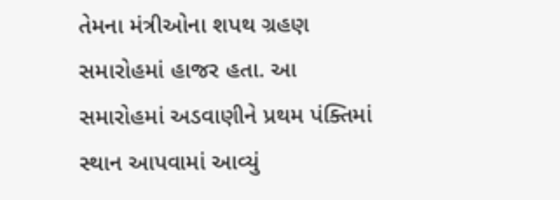તેમના મંત્રીઓના શપથ ગ્રહણ સમારોહમાં હાજર હતા. આ સમારોહમાં અડવાણીને પ્રથમ પંક્તિમાં સ્થાન આપવામાં આવ્યું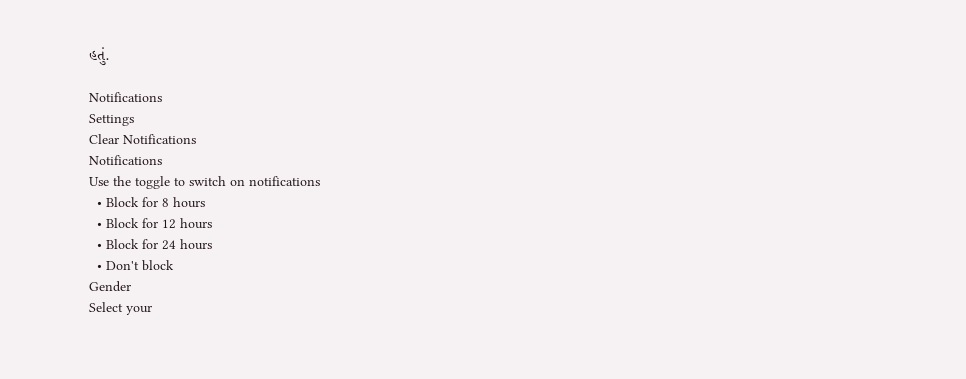હતું.

Notifications
Settings
Clear Notifications
Notifications
Use the toggle to switch on notifications
  • Block for 8 hours
  • Block for 12 hours
  • Block for 24 hours
  • Don't block
Gender
Select your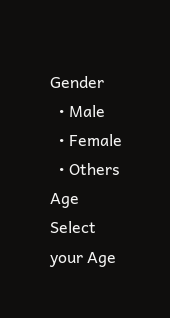Gender
  • Male
  • Female
  • Others
Age
Select your Age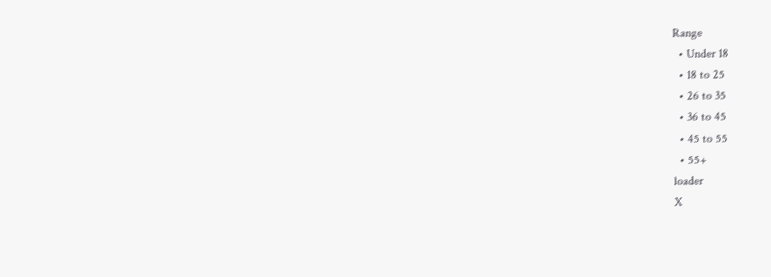Range
  • Under 18
  • 18 to 25
  • 26 to 35
  • 36 to 45
  • 45 to 55
  • 55+
loader
X